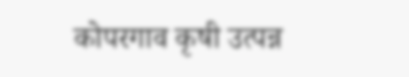कोपरगाव कृषी उत्पन्न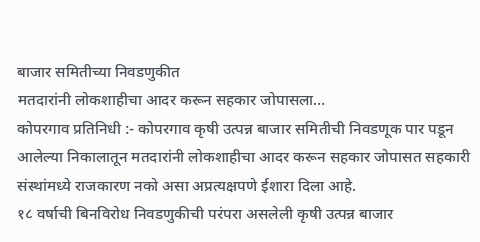बाजार समितीच्या निवडणुकीत
मतदारांनी लोकशाहीचा आदर करून सहकार जोपासला…
कोपरगाव प्रतिनिधी :- कोपरगाव कृषी उत्पन्न बाजार समितीची निवडणूक पार पडून आलेल्या निकालातून मतदारांनी लोकशाहीचा आदर करून सहकार जोपासत सहकारी संस्थांमध्ये राजकारण नको असा अप्रत्यक्षपणे ईशारा दिला आहे.
१८ वर्षाची बिनविरोध निवडणुकीची परंपरा असलेली कृषी उत्पन्न बाजार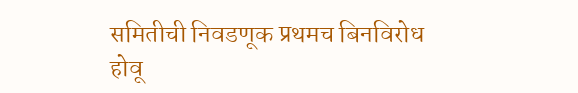समितीची निवडणूक प्रथमच बिनविरोध होवू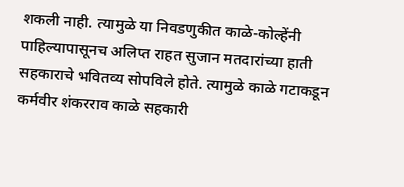शकली नाही. त्यामुळे या निवडणुकीत काळे-कोल्हेंनी पाहिल्यापासूनच अलिप्त राहत सुजान मतदारांच्या हाती सहकाराचे भवितव्य सोपविले होते. त्यामुळे काळे गटाकडून कर्मवीर शंकरराव काळे सहकारी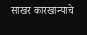साखर कारखान्याचे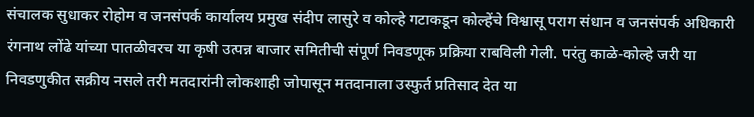संचालक सुधाकर रोहोम व जनसंपर्क कार्यालय प्रमुख संदीप लासुरे व कोल्हे गटाकडून कोल्हेंचे विश्वासू पराग संधान व जनसंपर्क अधिकारी रंगनाथ लोंढे यांच्या पातळीवरच या कृषी उत्पन्न बाजार समितीची संपूर्ण निवडणूक प्रक्रिया राबविली गेली. परंतु काळे-कोल्हे जरी या निवडणुकीत सक्रीय नसले तरी मतदारांनी लोकशाही जोपासून मतदानाला उस्फुर्त प्रतिसाद देत या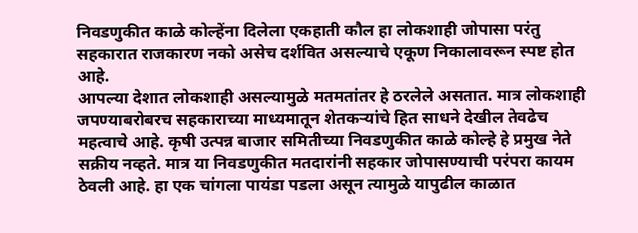निवडणुकीत काळे कोल्हेंना दिलेला एकहाती कौल हा लोकशाही जोपासा परंतु सहकारात राजकारण नको असेच दर्शवित असल्याचे एकूण निकालावरून स्पष्ट होत आहे.
आपल्या देशात लोकशाही असल्यामुळे मतमतांतर हे ठरलेले असतात. मात्र लोकशाही जपण्याबरोबरच सहकाराच्या माध्यमातून शेतकऱ्यांचे हित साधने देखील तेवढेच महत्वाचे आहे. कृषी उत्पन्न बाजार समितीच्या निवडणुकीत काळे कोल्हे हे प्रमुख नेते सक्रीय नव्हते. मात्र या निवडणुकीत मतदारांनी सहकार जोपासण्याची परंपरा कायम ठेवली आहे. हा एक चांगला पायंडा पडला असून त्यामुळे यापुढील काळात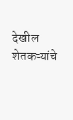देखील शेतकऱ्यांचे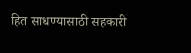हित साधण्यासाठी सहकारी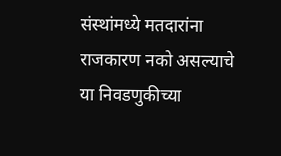संस्थांमध्ये मतदारांना राजकारण नको असल्याचे या निवडणुकीच्या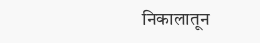निकालातून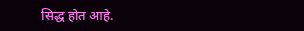सिद्ध होत आहे.